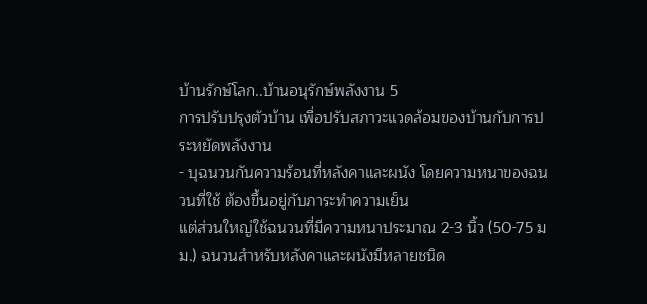บ้านรักษ์โลก..บ้านอนุรักษ์พลังงาน 5
การปรับปรุงตัวบ้าน เพื่อปรับสภาวะแวดล้อมของบ้านกับการประหยัดพลังงาน
- บุฉนวนกันความร้อนที่หลังคาและผนัง โดยความหนาของฉนวนที่ใช้ ต้องขึ้นอยู่กับภาระทำความเย็น
แต่ส่วนใหญ่ใช้ฉนวนที่มีความหนาประมาณ 2-3 นิ้ว (50-75 มม.) ฉนวนสำหรับหลังคาและผนังมีหลายชนิด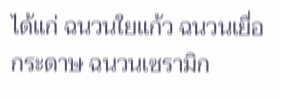ได้แก่ ฉนวนใยแก้ว ฉนวนเยื่อกระดาษ ฉนวนเซรามิก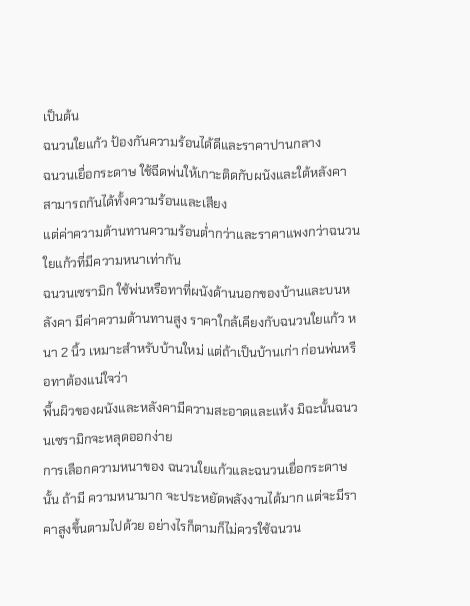เป็นต้น
ฉนวนใยแก้ว ป้องกันความร้อนได้ดีและราคาปานกลาง
ฉนวนเยื่อกระดาษ ใช้ฉีดพ่นให้เกาะติดกับผนังและใต้หลังคา สามารถกันได้ทั้งความร้อนและเสียง
แต่ค่าความต้านทานความร้อนต่ำกว่าและราคาแพงกว่าฉนวนใยแก้วที่มีความหนาเท่ากัน
ฉนวนเซรามิก ใช้พ่นหรือทาที่ผนังด้านนอกของบ้านและบนหลังคา มีค่าความต้านทานสูง ราคาใกล้เคียงกับฉนวนใยแก้ว หนา 2 นิ้ว เหมาะสำหรับบ้านใหม่ แต่ถ้าเป็นบ้านเก่า ก่อนพ่นหรือทาต้องแน่ใจว่า
พื้นผิวของผนังและหลังคามีความสะอาดและแห้ง มิฉะนั้นฉนวนเซรามิกจะหลุดออกง่าย
การเลือกความหนาของ ฉนวนใยแก้วและฉนวนเยื่อกระดาษ นั้น ถ้ามี ความหนามาก จะประหยัดพลังงานได้มาก แต่จะมีราคาสูงขึ้นตามไปด้วย อย่างไรก็ตามก็ไม่ควรใช้ฉนวน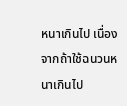หนาเกินไป เนื่องจากถ้าใช้ฉนวนหนาเกินไป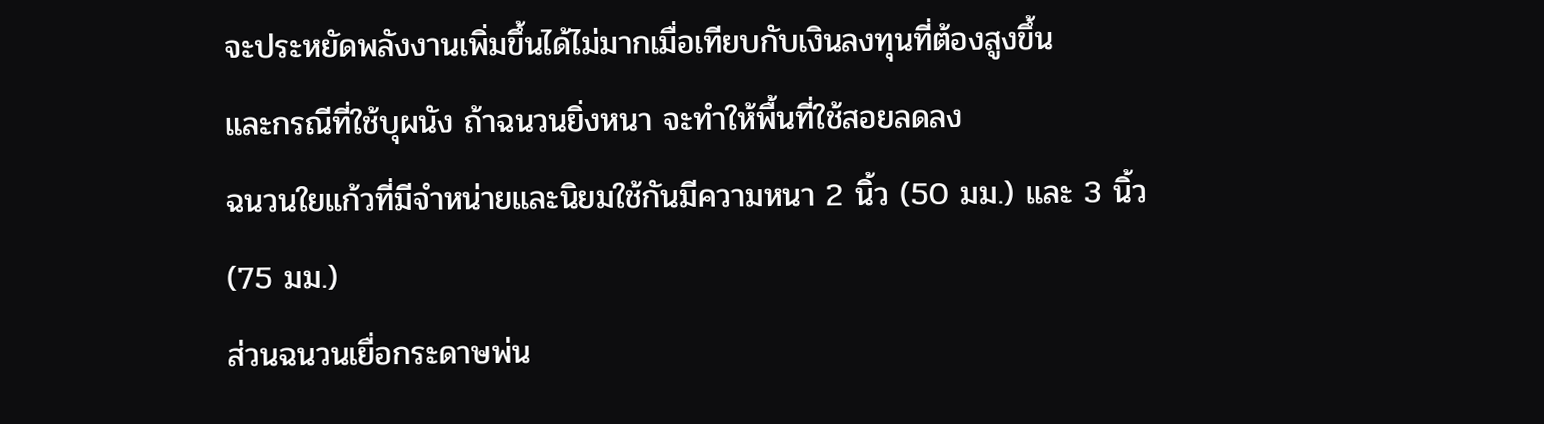จะประหยัดพลังงานเพิ่มขึ้นได้ไม่มากเมื่อเทียบกับเงินลงทุนที่ต้องสูงขึ้น
และกรณีที่ใช้บุผนัง ถ้าฉนวนยิ่งหนา จะทำให้พื้นที่ใช้สอยลดลง
ฉนวนใยแก้วที่มีจำหน่ายและนิยมใช้กันมีความหนา 2 นิ้ว (50 มม.) และ 3 นิ้ว (75 มม.)
ส่วนฉนวนเยื่อกระดาษพ่น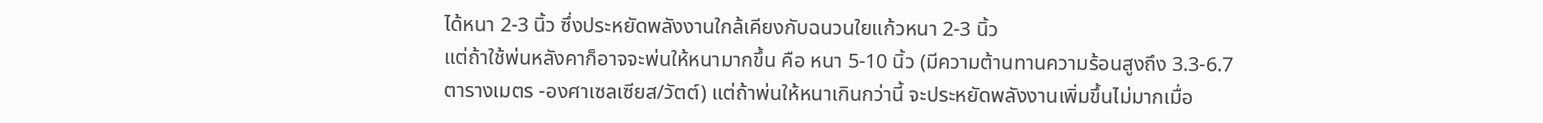ได้หนา 2-3 นิ้ว ซึ่งประหยัดพลังงานใกล้เคียงกับฉนวนใยแก้วหนา 2-3 นิ้ว
แต่ถ้าใช้พ่นหลังคาก็อาจจะพ่นให้หนามากขึ้น คือ หนา 5-10 นิ้ว (มีความต้านทานความร้อนสูงถึง 3.3-6.7
ตารางเมตร -องศาเซลเซียส/วัตต์) แต่ถ้าพ่นให้หนาเกินกว่านี้ จะประหยัดพลังงานเพิ่มขึ้นไม่มากเมื่อ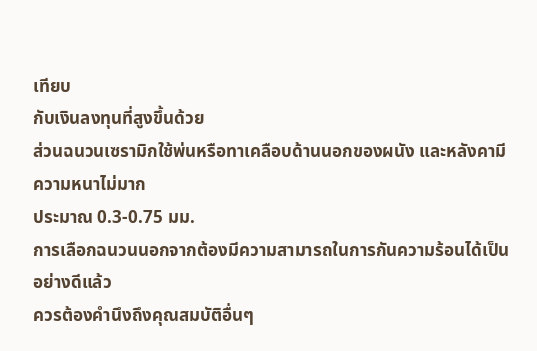เทียบ
กับเงินลงทุนที่สูงขึ้นด้วย
ส่วนฉนวนเซรามิกใช้พ่นหรือทาเคลือบด้านนอกของผนัง และหลังคามีความหนาไม่มาก
ประมาณ 0.3-0.75 มม.
การเลือกฉนวนนอกจากต้องมีความสามารถในการกันความร้อนได้เป็นอย่างดีแล้ว
ควรต้องคำนึงถึงคุณสมบัติอื่นๆ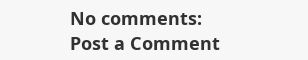No comments:
Post a Comment